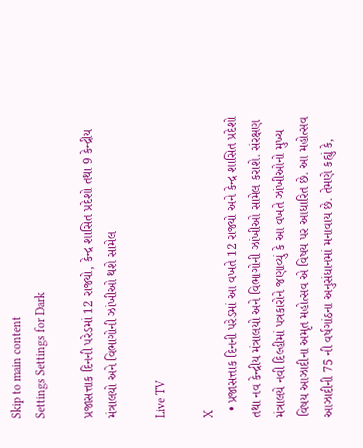Skip to main content
Settings Settings for Dark

પ્રજાસત્તાક દિનની પરેડમાં 12 રાજ્યો, કેન્દ્ર શાસિત પ્રદેશો તથા 9 કેન્દ્રીય મંત્રાલયો અને વિભાગોની ઝાંખીઓ થશે સામેલ

Live TV

X
  • પ્રજાસત્તાક દિનની પરેડમાં આ વખતે 12 રાજ્યો અને કેન્દ્ર શાસિત પ્રદેશો તથા નવ કેન્દ્રીય મંત્રાલયો અને વિભાગોની ઝાંખીઓ સામેલ કરાશે. સંરક્ષણ મંત્રાલયે નવી દિલ્હીમાં પત્રકારોને જણાવ્યું કે આ વખતે ઝાંખીઓનો મુખ્ય વિષય આઝાદીના અમૃત મહોત્સવ એ વિષય પર આધારિત છે. આ મહોત્સવ આઝાદીની 75 ની વર્ષગાંઠના અનુસંધાનમાં મનાવાય છે. તેમણે કહ્યું કે,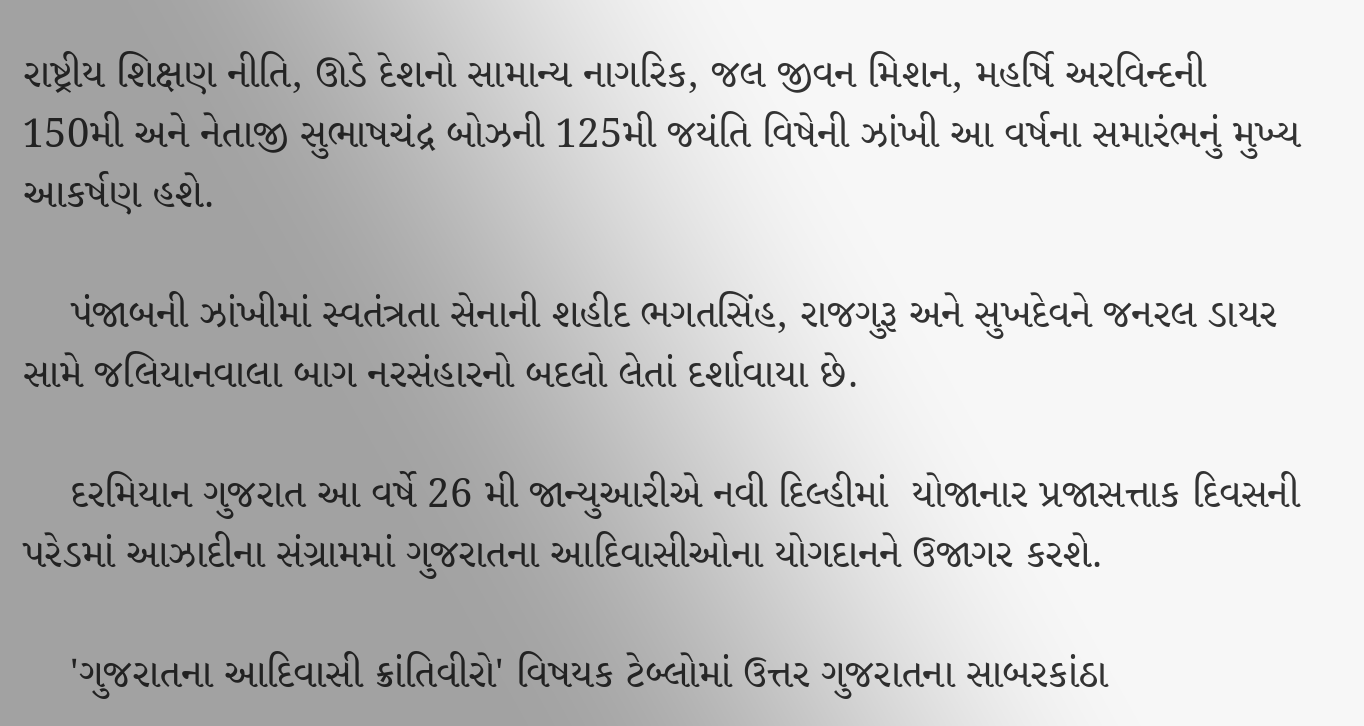રાષ્ટ્રીય શિક્ષણ નીતિ, ઊડે દેશનો સામાન્ય નાગરિક, જલ જીવન મિશન, મહર્ષિ અરવિન્દની 150મી અને નેતાજી સુભાષચંદ્ર બોઝની 125મી જયંતિ વિષેની ઝાંખી આ વર્ષના સમારંભનું મુખ્ય આકર્ષણ હશે.

    પંજાબની ઝાંખીમાં સ્વતંત્રતા સેનાની શહીદ ભગતસિંહ, રાજગુરૂ અને સુખદેવને જનરલ ડાયર સામે જલિયાનવાલા બાગ નરસંહારનો બદલો લેતાં દર્શાવાયા છે.

    દરમિયાન ગુજરાત આ વર્ષે 26 મી જાન્યુઆરીએ નવી દિલ્હીમાં  યોજાનાર પ્રજાસત્તાક દિવસની પરેડમાં આઝાદીના સંગ્રામમાં ગુજરાતના આદિવાસીઓના યોગદાનને ઉજાગર કરશે.

    'ગુજરાતના આદિવાસી ક્રાંતિવીરો' વિષયક ટેબ્લોમાં ઉત્તર ગુજરાતના સાબરકાંઠા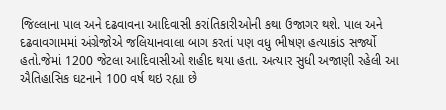જિલ્લાના પાલ અને દઢવાવના આદિવાસી કરાંતિકારીઓની કથા ઉજાગર થશે. પાલ અને દઢવાવગામમાં અંગ્રેજોએ જલિયાનવાલા બાગ કરતાં પણ વધુ ભીષણ હત્યાકાંડ સર્જ્યો હતો.જેમાં 1200 જેટલા આદિવાસીઓ શહીદ થયા હતા. અત્યાર સુધી અજાણી રહેલી આ ઐતિહાસિક ઘટનાને 100 વર્ષ થઇ રહ્યા છે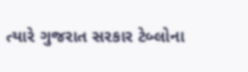ત્યારે ગુજરાત સરકાર ટેબ્લોના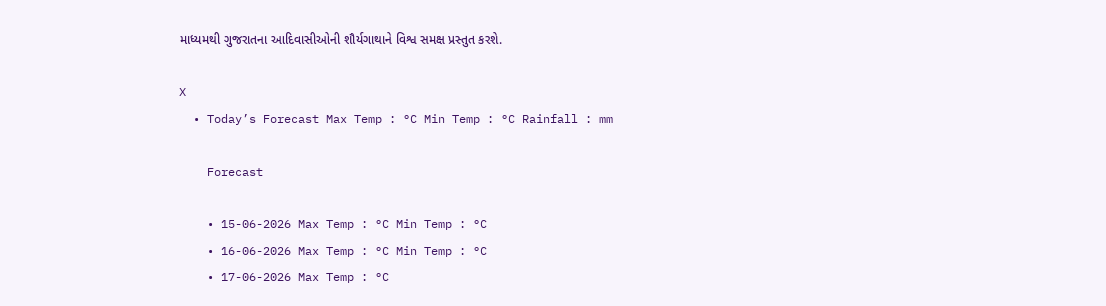માધ્યમથી ગુજરાતના આદિવાસીઓની શૌર્યગાથાને વિશ્વ સમક્ષ પ્રસ્તુત કરશે.

X
  • Today’s Forecast Max Temp : °C Min Temp : °C Rainfall : mm

    Forecast

    • 15-06-2026 Max Temp : °C Min Temp : °C
    • 16-06-2026 Max Temp : °C Min Temp : °C
    • 17-06-2026 Max Temp : °C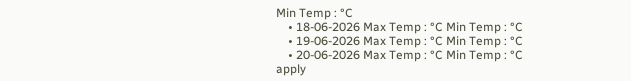Min Temp : °C
    • 18-06-2026 Max Temp : °C Min Temp : °C
    • 19-06-2026 Max Temp : °C Min Temp : °C
    • 20-06-2026 Max Temp : °C Min Temp : °C
apply